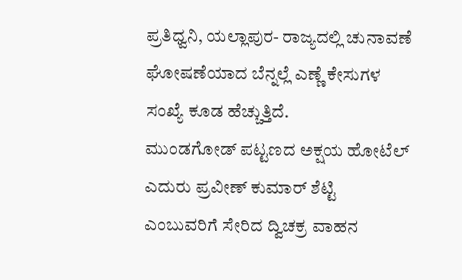ಪ್ರತಿಧ್ವನಿ, ಯಲ್ಲಾಪುರ- ರಾಜ್ಯದಲ್ಲಿ ಚುನಾವಣೆ ಘೋಷಣೆಯಾದ ಬೆನ್ನಲ್ಲೆ ಎಣ್ಣೆ ಕೇಸುಗಳ ಸಂಖ್ಯೆ ಕೂಡ ಹೆಚ್ಚುತ್ತಿದೆ.
ಮುಂಡಗೋಡ್ ಪಟ್ಟಣದ ಅಕ್ಷಯ ಹೋಟೆಲ್ ಎದುರು ಪ್ರವೀಣ್ ಕುಮಾರ್ ಶೆಟ್ಟಿ ಎಂಬುವರಿಗೆ ಸೇರಿದ ದ್ವಿಚಕ್ರ ವಾಹನ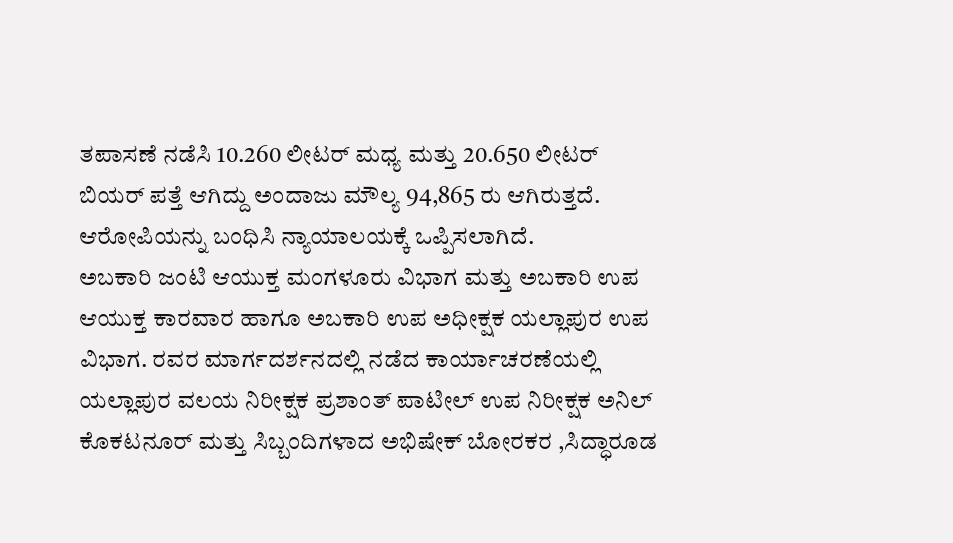ತಪಾಸಣೆ ನಡೆಸಿ 10.260 ಲೀಟರ್ ಮಧ್ಯ ಮತ್ತು 20.650 ಲೀಟರ್ ಬಿಯರ್ ಪತ್ತೆ ಆಗಿದ್ದು ಅಂದಾಜು ಮೌಲ್ಯ 94,865 ರು ಆಗಿರುತ್ತದೆ. ಆರೋಪಿಯನ್ನು ಬಂಧಿಸಿ ನ್ಯಾಯಾಲಯಕ್ಕೆ ಒಪ್ಪಿಸಲಾಗಿದೆ.
ಅಬಕಾರಿ ಜಂಟಿ ಆಯುಕ್ತ ಮಂಗಳೂರು ವಿಭಾಗ ಮತ್ತು ಅಬಕಾರಿ ಉಪ ಆಯುಕ್ತ ಕಾರವಾರ ಹಾಗೂ ಅಬಕಾರಿ ಉಪ ಅಧೀಕ್ಷಕ ಯಲ್ಲಾಪುರ ಉಪ ವಿಭಾಗ. ರವರ ಮಾರ್ಗದರ್ಶನದಲ್ಲಿ ನಡೆದ ಕಾರ್ಯಾಚರಣೆಯಲ್ಲಿ ಯಲ್ಲಾಪುರ ವಲಯ ನಿರೀಕ್ಷಕ ಪ್ರಶಾಂತ್ ಪಾಟೀಲ್ ಉಪ ನಿರೀಕ್ಷಕ ಅನಿಲ್ ಕೊಕಟನೂರ್ ಮತ್ತು ಸಿಬ್ಬಂದಿಗಳಾದ ಅಭಿಷೇಕ್ ಬೋರಕರ ,ಸಿದ್ಧಾರೂಡ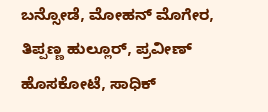ಬನ್ಸೋಡೆ, ಮೋಹನ್ ಮೊಗೇರ, ತಿಪ್ಪಣ್ಣ ಹುಲ್ಲೂರ್, ಪ್ರವೀಣ್ ಹೊಸಕೋಟೆ, ಸಾಧಿಕ್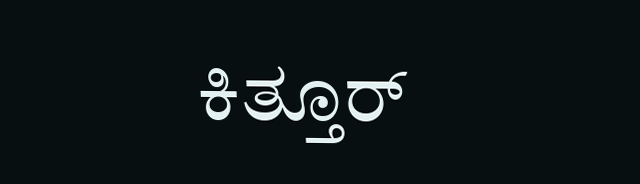ಕಿತ್ತೂರ್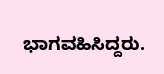ಭಾಗವಹಿಸಿದ್ದರು.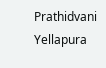Prathidvani Yellapura